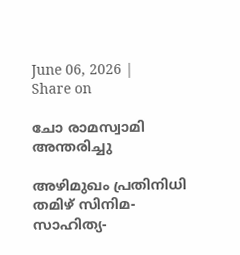June 06, 2026 |
Share on

ചോ രാമസ്വാമി അന്തരിച്ചു

അഴിമുഖം പ്രതിനിധി തമിഴ് സിനിമ-സാഹിത്യ-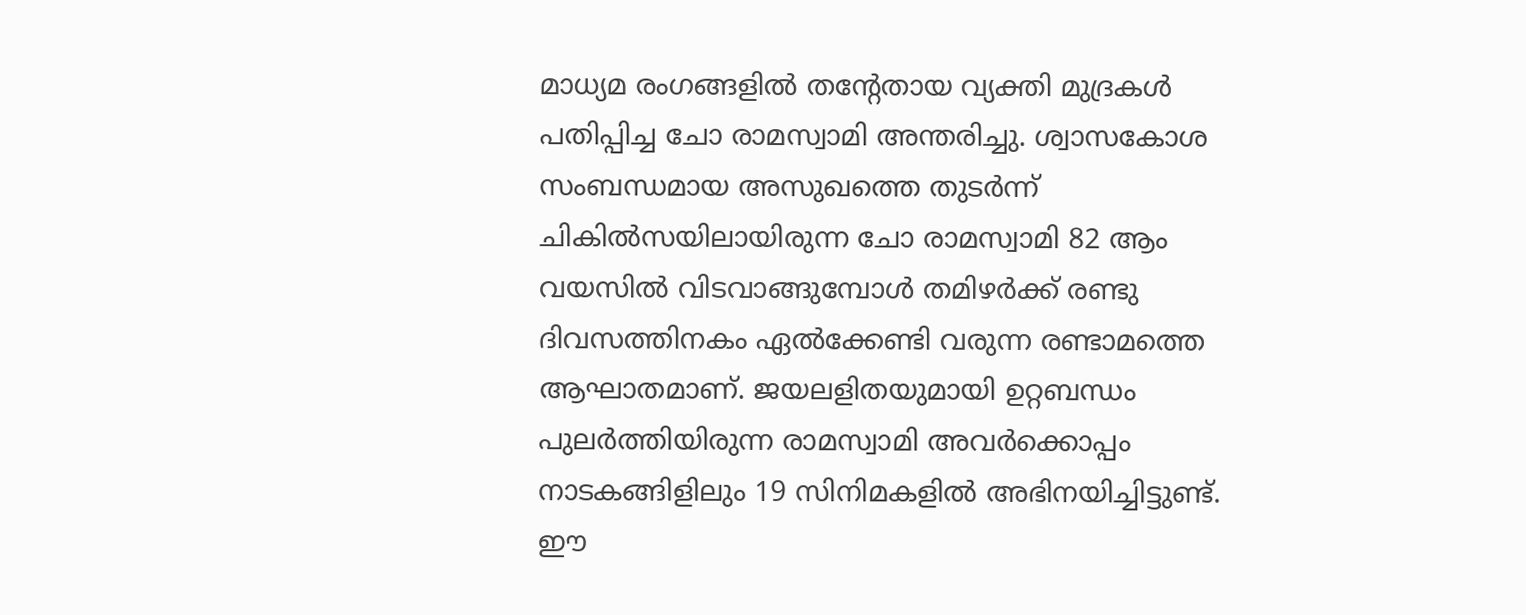മാധ്യമ രംഗങ്ങളില്‍ തന്റേതായ വ്യക്തി മുദ്രകള്‍ പതിപ്പിച്ച ചോ രാമസ്വാമി അന്തരിച്ചു. ശ്വാസകോശ സംബന്ധമായ അസുഖത്തെ തുടര്‍ന്ന് ചികില്‍സയിലായിരുന്ന ചോ രാമസ്വാമി 82 ആം വയസില്‍ വിടവാങ്ങുമ്പോള്‍ തമിഴര്‍ക്ക് രണ്ടു ദിവസത്തിനകം ഏല്‍ക്കേണ്ടി വരുന്ന രണ്ടാമത്തെ ആഘാതമാണ്. ജയലളിതയുമായി ഉറ്റബന്ധം പുലര്‍ത്തിയിരുന്ന രാമസ്വാമി അവര്‍ക്കൊപ്പം നാടകങ്ങിളിലും 19 സിനിമകളില്‍ അഭിനയിച്ചിട്ടുണ്ട്. ഈ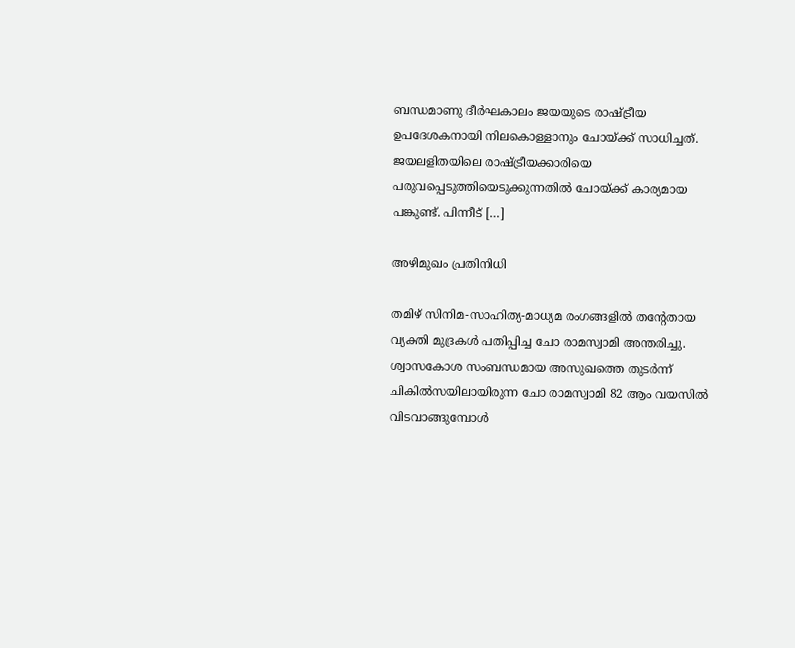ബന്ധമാണു ദീര്‍ഘകാലം ജയയുടെ രാഷ്ട്രീയ ഉപദേശകനായി നിലകൊള്ളാനും ചോയ്ക്ക് സാധിച്ചത്. ജയലളിതയിലെ രാഷ്ട്രീയക്കാരിയെ പരുവപ്പെടുത്തിയെടുക്കുന്നതില്‍ ചോയ്ക്ക് കാര്യമായ പങ്കുണ്ട്. പിന്നീട് […]

അഴിമുഖം പ്രതിനിധി

തമിഴ് സിനിമ-സാഹിത്യ-മാധ്യമ രംഗങ്ങളില്‍ തന്റേതായ വ്യക്തി മുദ്രകള്‍ പതിപ്പിച്ച ചോ രാമസ്വാമി അന്തരിച്ചു. ശ്വാസകോശ സംബന്ധമായ അസുഖത്തെ തുടര്‍ന്ന് ചികില്‍സയിലായിരുന്ന ചോ രാമസ്വാമി 82 ആം വയസില്‍ വിടവാങ്ങുമ്പോള്‍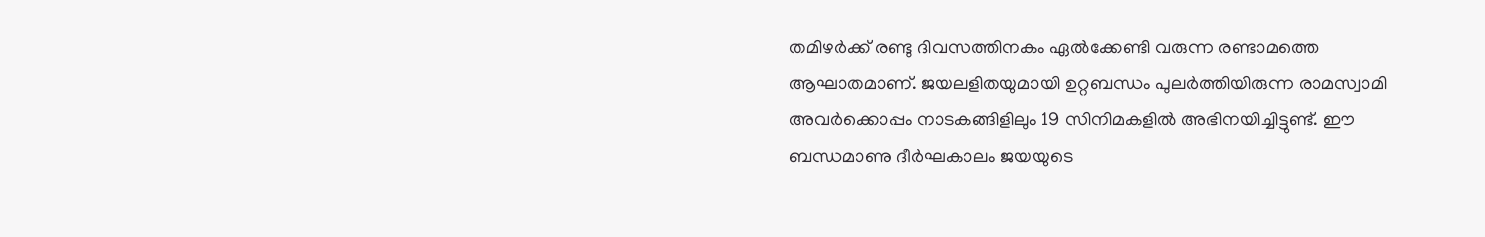തമിഴര്‍ക്ക് രണ്ടു ദിവസത്തിനകം ഏല്‍ക്കേണ്ടി വരുന്ന രണ്ടാമത്തെ ആഘാതമാണ്. ജയലളിതയുമായി ഉറ്റബന്ധം പുലര്‍ത്തിയിരുന്ന രാമസ്വാമി അവര്‍ക്കൊപ്പം നാടകങ്ങിളിലും 19 സിനിമകളില്‍ അഭിനയിച്ചിട്ടുണ്ട്. ഈ ബന്ധമാണു ദീര്‍ഘകാലം ജയയുടെ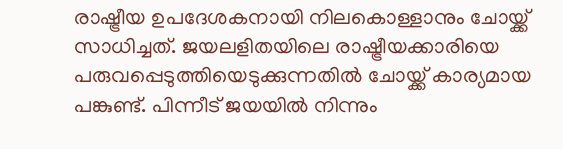രാഷ്ട്രീയ ഉപദേശകനായി നിലകൊള്ളാനും ചോയ്ക്ക് സാധിച്ചത്. ജയലളിതയിലെ രാഷ്ട്രീയക്കാരിയെ പരുവപ്പെടുത്തിയെടുക്കുന്നതില്‍ ചോയ്ക്ക് കാര്യമായ പങ്കുണ്ട്. പിന്നീട് ജയയില്‍ നിന്നും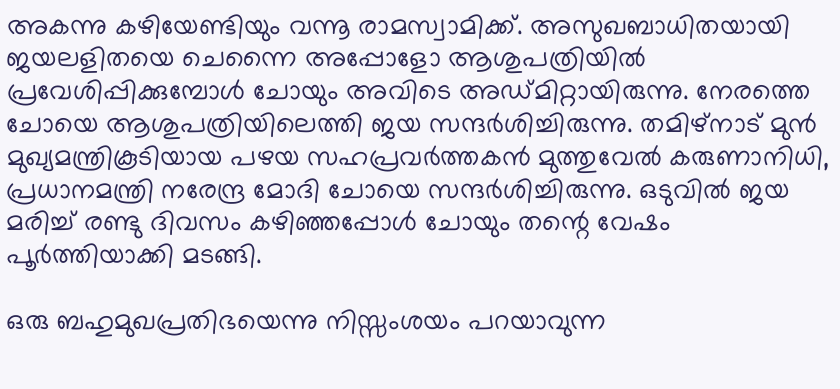അകന്നു കഴിയേണ്ടിയും വന്നൂ രാമസ്വാമിക്ക്. അസുഖബാധിതയായി ജയലളിതയെ ചെന്നൈ അപ്പോളോ ആശുപത്രിയില്‍ പ്രവേശിപ്പിക്കുമ്പോള്‍ ചോയും അവിടെ അഡ്മിറ്റായിരുന്നു. നേരത്തെ ചോയെ ആശുപത്രിയിലെത്തി ജയ സന്ദര്‍ശിച്ചിരുന്നു. തമിഴ്‌നാട് മുന്‍ മുഖ്യമന്ത്രികൂടിയായ പഴയ സഹപ്രവര്‍ത്തകന്‍ മുത്തുവേല്‍ കരുണാനിധി, പ്രധാനമന്ത്രി നരേന്ദ്ര മോദി ചോയെ സന്ദര്‍ശിച്ചിരുന്നു. ഒടുവില്‍ ജയ മരിച്ച് രണ്ടു ദിവസം കഴിഞ്ഞപ്പോള്‍ ചോയും തന്റെ വേഷം പൂര്‍ത്തിയാക്കി മടങ്ങി.

ഒരു ബഹുമുഖപ്രതിഭയെന്നു നിസ്സംശയം പറയാവുന്ന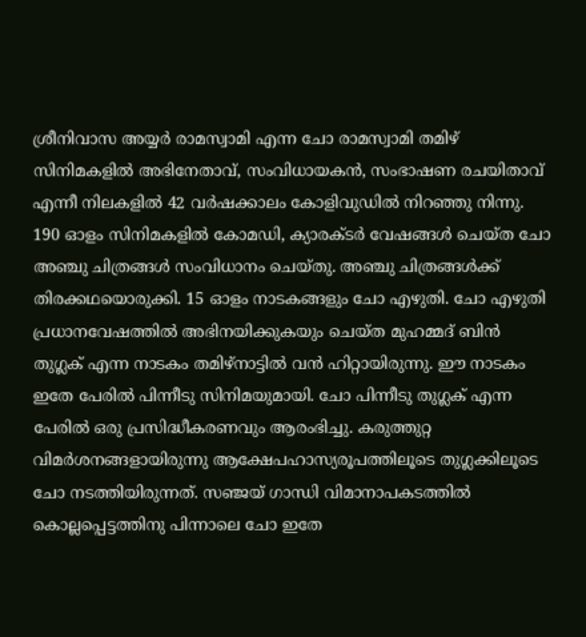ശ്രീനിവാസ അയ്യര്‍ രാമസ്വാമി എന്ന ചോ രാമസ്വാമി തമിഴ് സിനിമകളില്‍ അഭിനേതാവ്, സംവിധായകന്‍, സംഭാഷണ രചയിതാവ് എന്നീ നിലകളില്‍ 42 വര്‍ഷക്കാലം കോളിവുഡില്‍ നിറഞ്ഞു നിന്നു. 190 ഓളം സിനിമകളില്‍ കോമഡി, ക്യാരക്ടര്‍ വേഷങ്ങള്‍ ചെയ്ത ചോ അഞ്ചു ചിത്രങ്ങള്‍ സംവിധാനം ചെയ്തു. അഞ്ചു ചിത്രങ്ങള്‍ക്ക് തിരക്കഥയൊരുക്കി. 15 ഓളം നാടകങ്ങളും ചോ എഴുതി. ചോ എഴുതി പ്രധാനവേഷത്തില്‍ അഭിനയിക്കുകയും ചെയ്ത മുഹമ്മദ് ബിന്‍ തുഗ്ലക് എന്ന നാടകം തമിഴ്‌നാട്ടില്‍ വന്‍ ഹിറ്റായിരുന്നു. ഈ നാടകം ഇതേ പേരില്‍ പിന്നീടു സിനിമയുമായി. ചോ പിന്നീടു തുഗ്ലക് എന്ന പേരില്‍ ഒരു പ്രസിദ്ധീകരണവും ആരംഭിച്ചു. കരുത്തുറ്റ വിമര്‍ശനങ്ങളായിരുന്നു ആക്ഷേപഹാസ്യരൂപത്തിലൂടെ തുഗ്ലക്കിലൂടെ ചോ നടത്തിയിരുന്നത്. സഞ്ജയ് ഗാന്ധി വിമാനാപകടത്തില്‍ കൊല്ലപ്പെട്ടത്തിനു പിന്നാലെ ചോ ഇതേ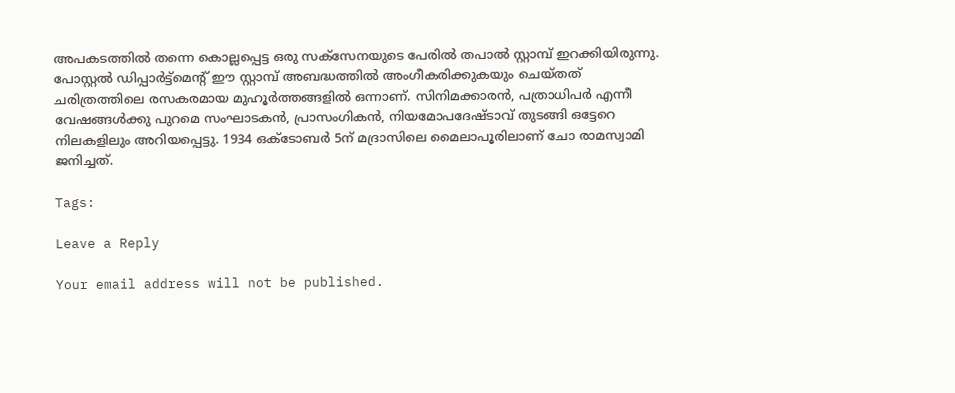അപകടത്തില്‍ തന്നെ കൊല്ലപ്പെട്ട ഒരു സക്‌സേനയുടെ പേരില്‍ തപാല്‍ സ്റ്റാമ്പ് ഇറക്കിയിരുന്നു. പോസ്റ്റല്‍ ഡിപ്പാര്‍ട്ട്‌മെന്റ് ഈ സ്റ്റാമ്പ് അബദ്ധത്തില്‍ അംഗീകരിക്കുകയും ചെയ്തത് ചരിത്രത്തിലെ രസകരമായ മുഹൂര്‍ത്തങ്ങളില്‍ ഒന്നാണ്. സിനിമക്കാരന്‍, പത്രാധിപര്‍ എന്നീ വേഷങ്ങള്‍ക്കു പുറമെ സംഘാടകന്‍, പ്രാസംഗികന്‍, നിയമോപദേഷ്ടാവ് തുടങ്ങി ഒട്ടേറെ നിലകളിലും അറിയപ്പെട്ടു. 1934 ഒക്‌ടോബര്‍ 5ന് മദ്രാസിലെ മൈലാപൂരിലാണ് ചോ രാമസ്വാമി ജനിച്ചത്.

Tags:

Leave a Reply

Your email address will not be published.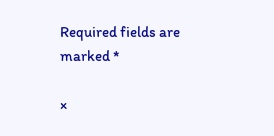Required fields are marked *

×